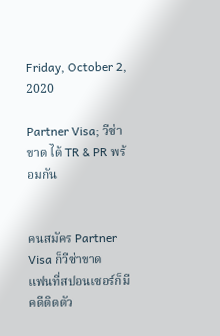Friday, October 2, 2020

Partner Visa; วีซ่าขาด ได้ TR & PR พร้อมกัน


คนสมัคร Partner Visa ก็วีซ่าขาด
แฟนที่สปอนเซอร์ก็มีคดีติดตัว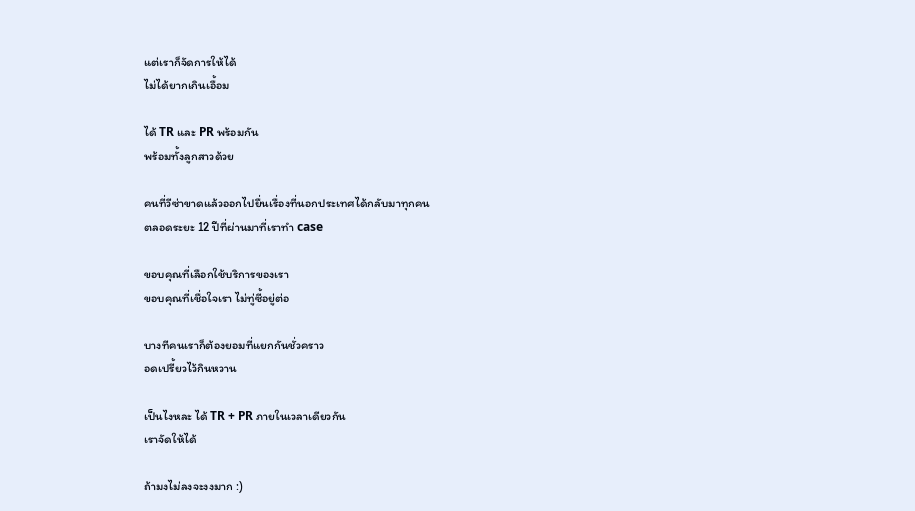แต่เราก็จัดการให้ได้
ไม่ได้ยากเกินเอื้อม

ได้ TR และ PR พร้อมกัน
พร้อมทั้งลูกสาวด้วย

คนที่วีซ่าขาดแล้วออกไปยื่นเรื่องที่นอกประเทศได้กลับมาทุกคน
ตลอดระยะ 12 ปีที่ผ่านมาที่เราทำ case

ขอบคุณที่เลือกใช้บริการของเรา
ขอบคุณที่เชื่อใจเรา ไม่ทู่ซี้อยู่ต่อ

บางทีคนเราก็ต้องยอมที่แยกกันชั่วคราว
อดเปรี้ยวไว้กินหวาน

เป็นไงหละ ได้ TR + PR ภายในเวลาเดียวกัน
เราจัดให้ได้

ถ้ามงไม่ลงจะงงมาก :)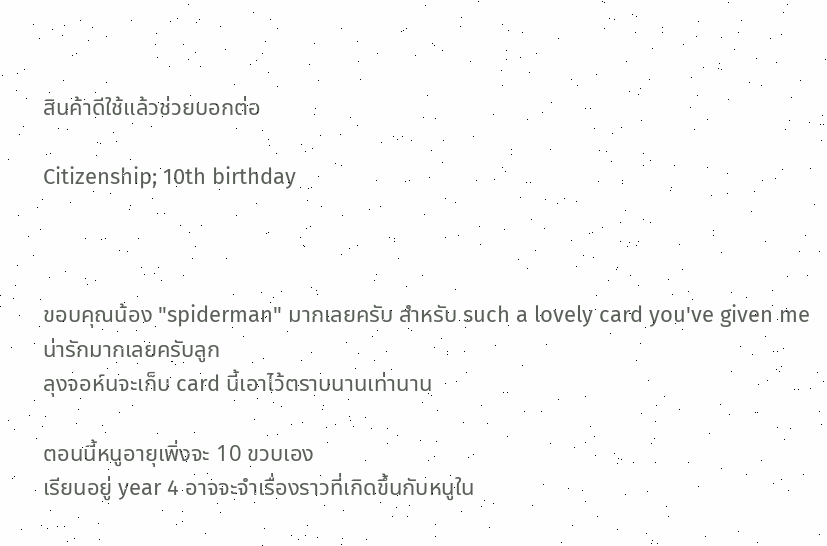สินค้าดีใช้แล้วช่วยบอกต่อ

Citizenship; 10th birthday



ขอบคุณน้อง "spiderman" มากเลยครับ สำหรับ such a lovely card you've given me
น่ารักมากเลยครับลูก
ลุงจอห์นจะเก็บ card นี้เอาไว้ตราบนานเท่านาน

ตอนนี้หนูอายุเพิ่งจะ 10 ขวบเอง
เรียนอยู่ year 4 อาจจะจำเรื่องราวที่เกิดขึ้นกับหนูใน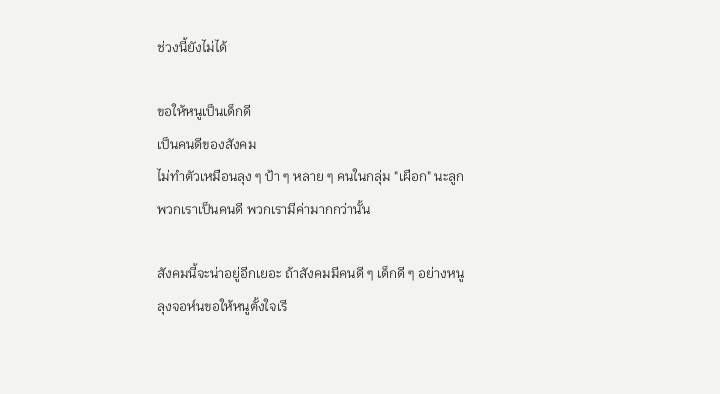ช่วงนี้ยังไม่ได้

ขอให้หนูเป็นเด็กดี
เป็นคนดีของสังคม
ไม่ทำตัวเหมือนลุง ๆ ป้า ๆ หลาย ๆ คนในกลุ่ม "เผือก" นะลูก
พวกเราเป็นคนดี พวกเรามีค่ามากกว่านั้น

สังคมนี้จะน่าอยู่อีกเยอะ ถ้าสังคมมีคนดี ๆ เด็กดี ๆ อย่างหนู
ลุงจอห์นขอให้หนูตั้งใจเรี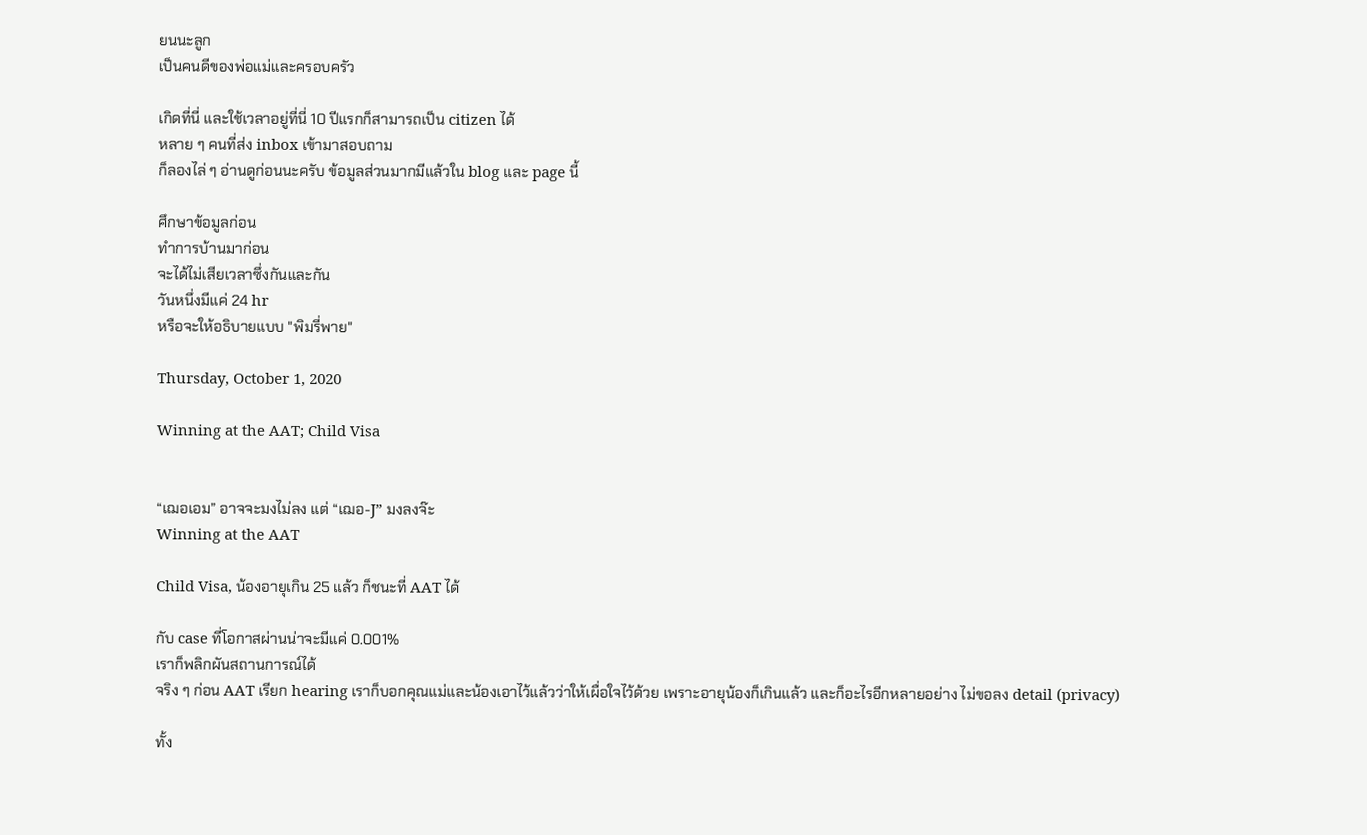ยนนะลูก
เป็นคนดีของพ่อแม่และครอบครัว

เกิดที่นี่ และใช้เวลาอยู่ที่นี่ 10 ปีแรกก็สามารถเป็น citizen ได้
หลาย ๆ คนที่ส่ง inbox เข้ามาสอบถาม
ก็ลองไล่ ๆ อ่านดูก่อนนะครับ ข้อมูลส่วนมากมีแล้วใน blog และ page นี้

ศึกษาข้อมูลก่อน
ทำการบ้านมาก่อน
จะได้ไม่เสียเวลาซึ่งกันและกัน
วันหนึ่งมีแค่ 24 hr
หรือจะให้อธิบายแบบ "พิมรี่พาย"

Thursday, October 1, 2020

Winning at the AAT; Child Visa


“เฌอเอม” อาจจะมงไม่ลง แต่ “เฌอ-J” มงลงจ๊ะ
Winning at the AAT

Child Visa, น้องอายุเกิน 25 แล้ว ก็ชนะที่ AAT ได้

กับ case ที่โอกาสผ่านน่าจะมีแค่ 0.001%
เราก็พลิกผันสถานการณ์ได้
จริง ๆ ก่อน AAT เรียก hearing เราก็บอกคุณแม่และน้องเอาไว้แล้วว่าให้เผื่อใจไว้ด้วย เพราะอายุน้องก็เกินแล้ว และก็อะไรอีกหลายอย่าง ไม่ขอลง detail (privacy)

ทั้ง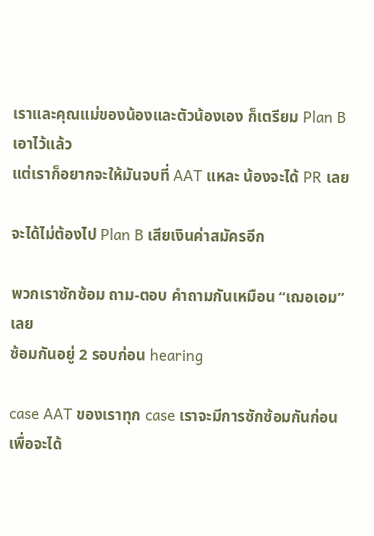เราและคุณแม่ของน้องและตัวน้องเอง ก็เตรียม Plan B เอาไว้แล้ว
แต่เราก็อยากจะให้มันจบที่ AAT แหละ น้องจะได้ PR เลย

จะได้ไม่ต้องไป Plan B เสียเงินค่าสมัครอีก

พวกเราซักซ้อม ถาม-ตอบ คำถามกันเหมือน “เฌอเอม” เลย
ซ้อมกันอยู่ 2 รอบก่อน hearing

case AAT ของเราทุก case เราจะมีการซักซ้อมกันก่อน
เพื่อจะได้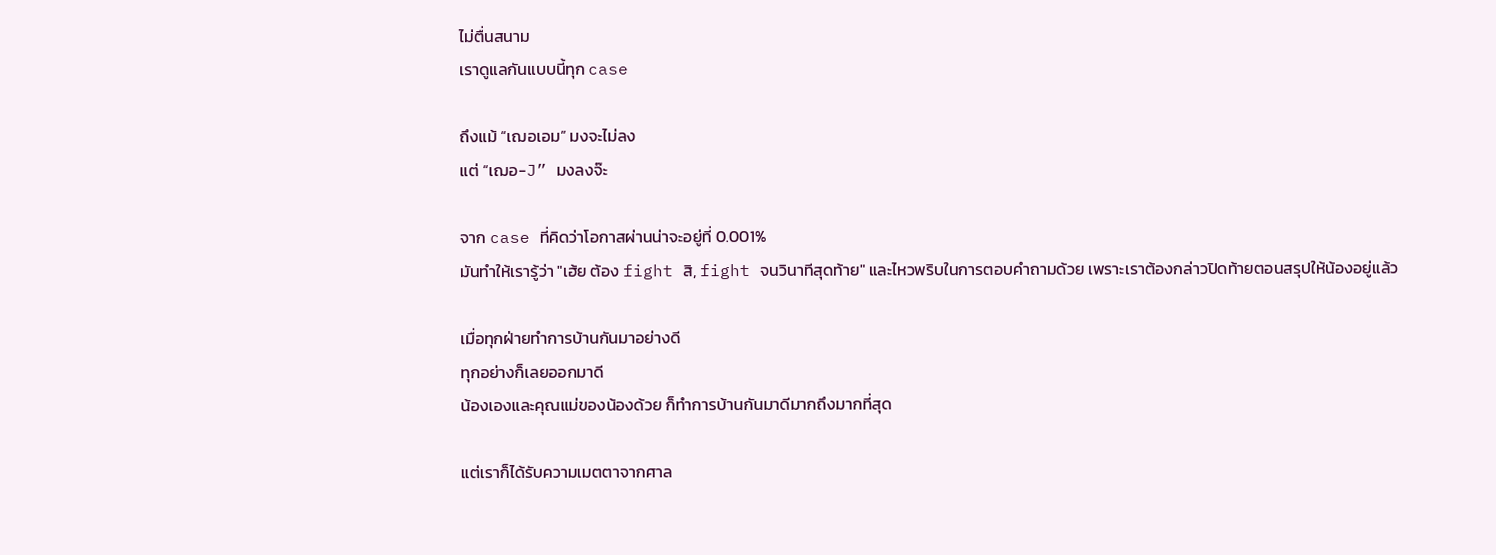ไม่ตื่นสนาม
เราดูแลกันแบบนี้ทุก case

ถึงแม้ “เฌอเอม” มงจะไม่ลง
แต่ “เฌอ-J” มงลงจ๊ะ

จาก case ที่คิดว่าโอกาสผ่านน่าจะอยู่ที่ 0.001%
มันทำให้เรารู้ว่า "เฮ้ย ต้อง fight สิ, fight จนวินาทีสุดท้าย" และไหวพริบในการตอบคำถามด้วย เพราะเราต้องกล่าวปิดท้ายตอนสรุปให้น้องอยู่แล้ว

เมื่อทุกฝ่ายทำการบ้านกันมาอย่างดี
ทุกอย่างก็เลยออกมาดี
น้องเองและคุณแม่ของน้องด้วย ก็ทำการบ้านกันมาดีมากถึงมากที่สุด

แต่เราก็ได้รับความเมตตาจากศาล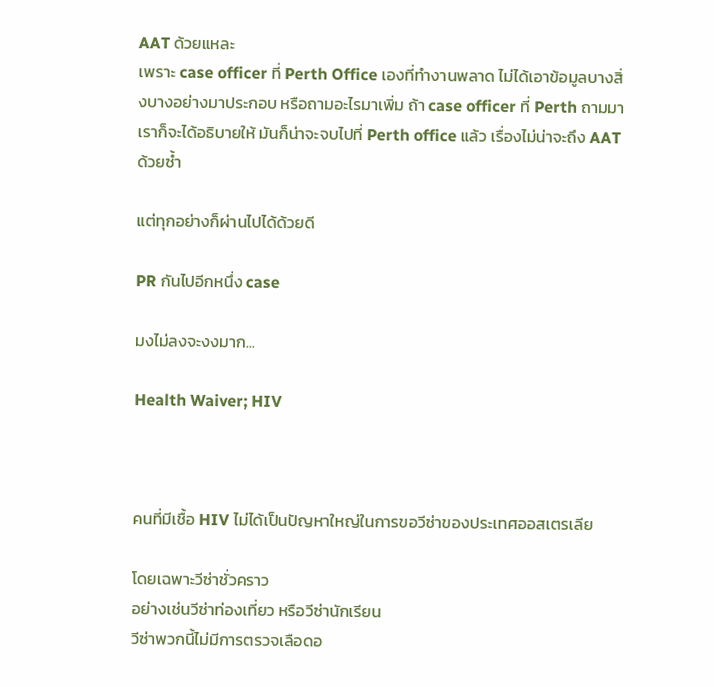AAT ด้วยแหละ
เพราะ case officer ที่ Perth Office เองที่ทำงานพลาด ไม่ได้เอาข้อมูลบางสิ่งบางอย่างมาประกอบ หรือถามอะไรมาเพิ่ม ถ้า case officer ที่ Perth ถามมา เราก็จะได้อธิบายให้ มันก็น่าจะจบไปที่ Perth office แล้ว เรื่องไม่น่าจะถึง AAT ด้วยซ้ำ

แต่ทุกอย่างก็ผ่านไปได้ด้วยดี

PR กันไปอีกหนึ่ง case

มงไม่ลงจะงงมาก...

Health Waiver; HIV



คนที่มีเชื้อ HIV ไม่ได้เป็นปัญหาใหญ่ในการขอวีซ่าของประเทศออสเตรเลีย

โดยเฉพาะวีซ่าชั่วคราว
อย่างเช่นวีซ่าท่องเที่ยว หรือวีซ่านักเรียน
วีซ่าพวกนี้ไม่มีการตรวจเลือดอ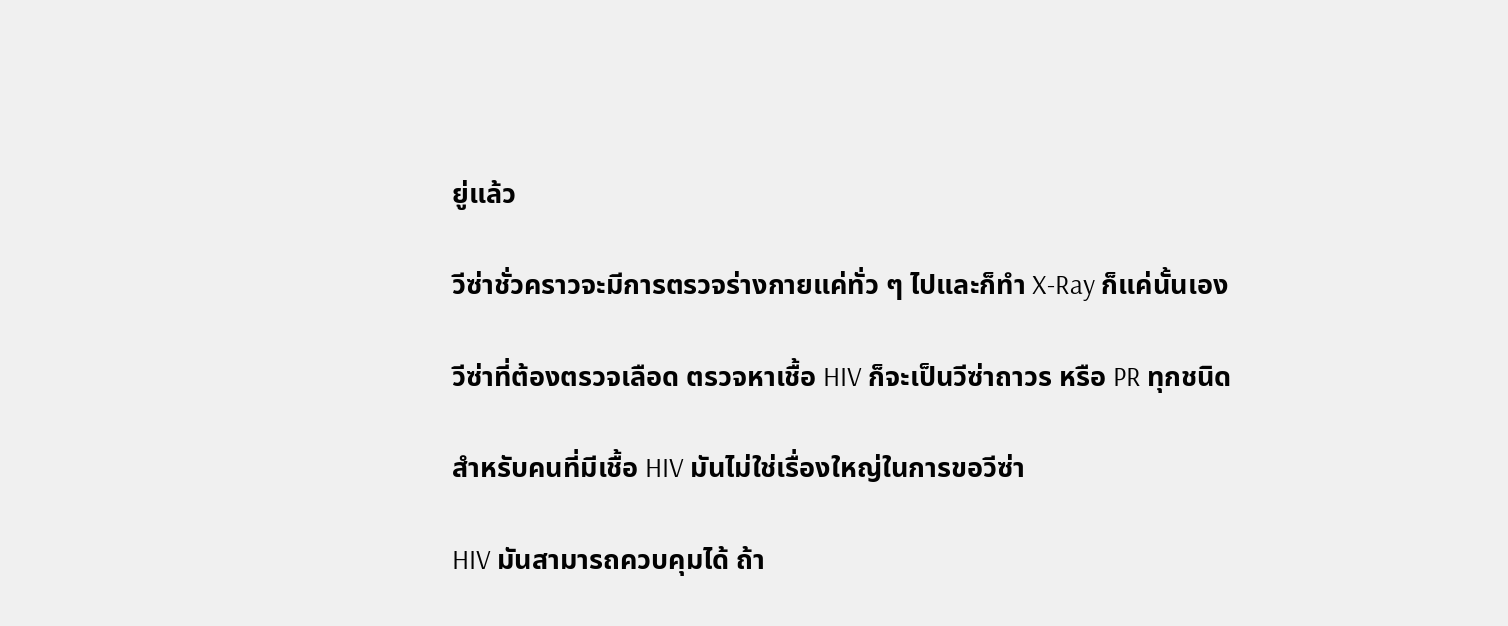ยู่แล้ว

วีซ่าชั่วคราวจะมีการตรวจร่างกายแค่ทั่ว ๆ ไปและก็ทำ X-Ray ก็แค่นั้นเอง

วีซ่าที่ต้องตรวจเลือด ตรวจหาเชื้อ HIV ก็จะเป็นวีซ่าถาวร หรือ PR ทุกชนิด

สำหรับคนที่มีเชื้อ HIV มันไม่ใช่เรื่องใหญ่ในการขอวีซ่า

HIV มันสามารถควบคุมได้ ถ้า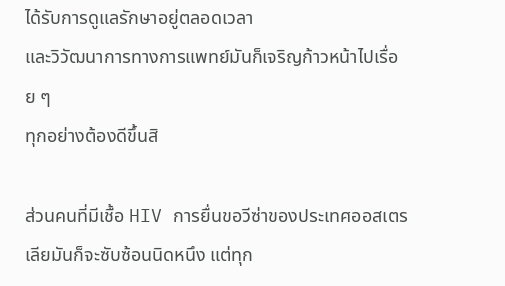ได้รับการดูแลรักษาอยู่ตลอดเวลา
และวิวัฒนาการทางการแพทย์มันก็เจริญก้าวหน้าไปเรื่อย ๆ
ทุกอย่างต้องดีขึ้นสิ

ส่วนคนที่มีเชื้อ HIV การยื่นขอวีซ่าของประเทศออสเตรเลียมันก็จะซับซ้อนนิดหนึง แต่ทุก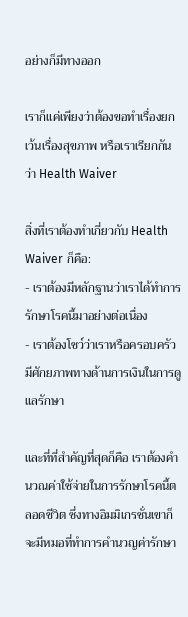อย่างก็มีทางออก

เราก็แค่เพียงว่าต้องขอทำเรื่องยกเว้นเรื่องสุขภาพ หรือเราเรียกกันว่า Health Waiver

สิ่งที่เราต้องทำเกี่ยวกับ Health Waiver ก็คือ:
- เราต้องมีหลักฐานว่าเราได้ทำการรักษาโรคนี้มาอย่างต่อเนื่อง
- เราต้องโชว์ว่าเราหรือครอบครัวมีศักยภาพทางด้านการเงินในการดูแลรักษา

และที่ที่สำคัญที่สุดก็คือ เราต้องคำนวณค่าใช้จ่ายในการรักษาโรคนี้ตลอดชีวิต ซึ่งทางอิมมิเกรชั่นเขาก็จะมีหมอที่ทำการคำนวญค่ารักษา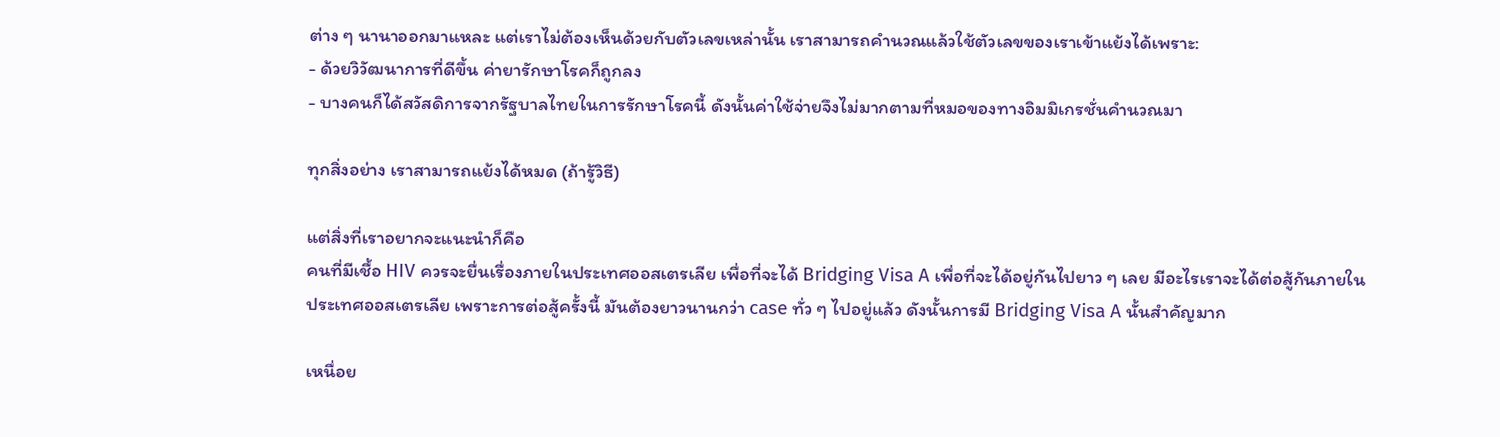ต่าง ๆ นานาออกมาแหละ แต่เราไม่ต้องเห็นด้วยกับตัวเลขเหล่านั้น เราสามารถคำนวณแล้วใช้ตัวเลขของเราเข้าแย้งได้เพราะ:
- ด้วยวิวัฒนาการที่ดีขึ้น ค่ายารักษาโรคก็ถูกลง
- บางคนก็ได้สวัสดิการจากรัฐบาลไทยในการรักษาโรคนี้ ดังนั้นค่าใช้จ่ายจึงไม่มากตามที่หมอของทางอิมมิเกรชั่นคำนวณมา

ทุกสิ่งอย่าง เราสามารถแย้งได้หมด (ถ้ารู้วิธี)

แต่สิ่งที่เราอยากจะแนะนำก็คือ
คนที่มีเชื้อ HIV ควรจะยื่นเรื่องภายในประเทศออสเตรเลีย เพื่อที่จะได้ Bridging Visa A เพื่อที่จะได้อยู่กันไปยาว ๆ เลย มีอะไรเราจะได้ต่อสู้กันภายในประเทศออสเตรเลีย เพราะการต่อสู้ครั้งนี้ มันต้องยาวนานกว่า case ทั่ว ๆ ไปอยู่แล้ว ดังนั้นการมี Bridging Visa A นั้นสำคัญมาก

เหนื่อย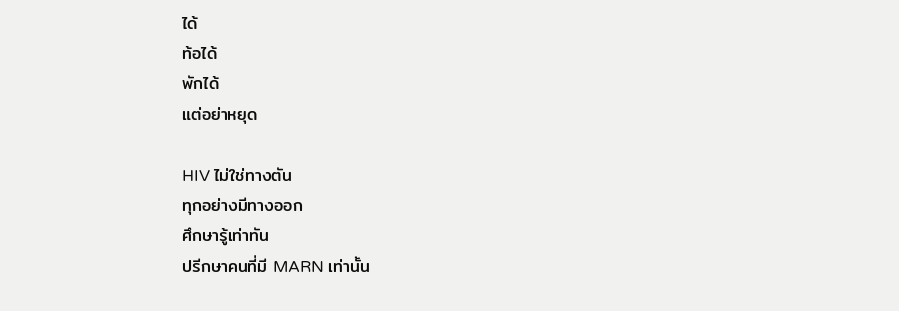ได้
ท้อได้
พักได้
แต่อย่าหยุด

HIV ไม่ใช่ทางตัน
ทุกอย่างมีทางออก
ศึกษารู้เท่าทัน
ปรีกษาคนที่มี MARN เท่านั้น